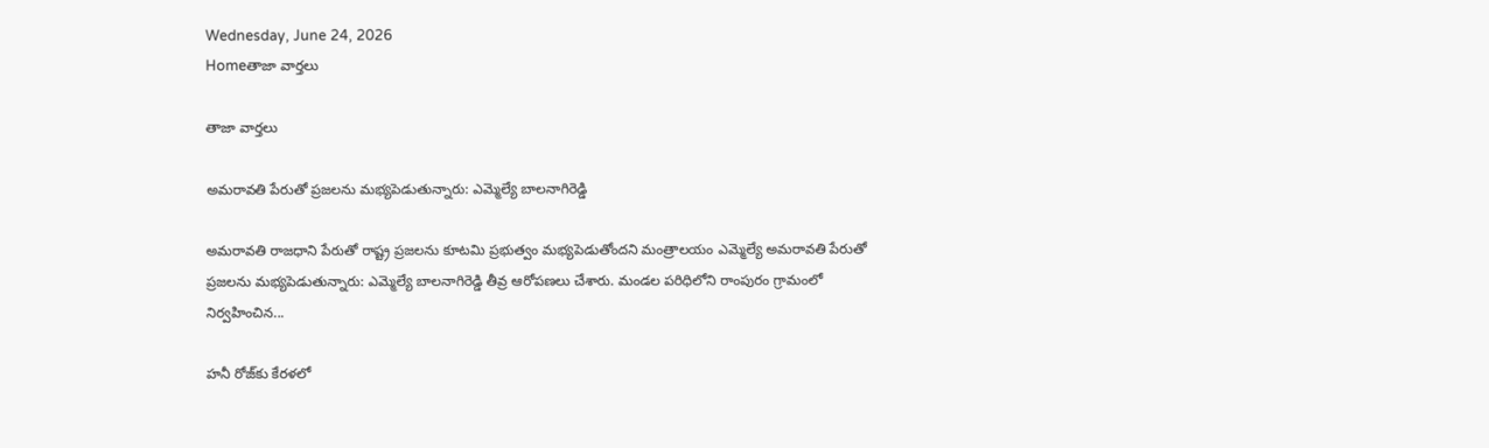Wednesday, June 24, 2026
Homeతాజా వార్తలు

తాజా వార్తలు

అమరావతి పేరుతో ప్రజలను మభ్యపెడుతున్నారు: ఎమ్మెల్యే బాలనాగిరెడ్డి

అమరావతి రాజధాని పేరుతో రాష్ట్ర ప్రజలను కూటమి ప్రభుత్వం మభ్యపెడుతోందని మంత్రాలయం ఎమ్మెల్యే అమరావతి పేరుతో ప్రజలను మభ్యపెడుతున్నారు: ఎమ్మెల్యే బాలనాగిరెడ్డి తీవ్ర ఆరోపణలు చేశారు. మండల పరిధిలోని రాంపురం గ్రామంలో నిర్వహించిన...

హనీ రోజ్‌కు కేరళలో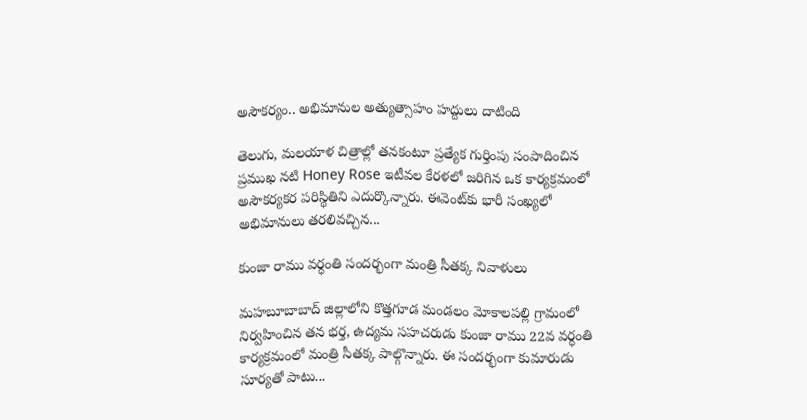అసౌకర్యం.. అభిమానుల అత్యుత్సాహం హద్దులు దాటింది

తెలుగు, మలయాళ చిత్రాల్లో తనకంటూ ప్రత్యేక గుర్తింపు సంపాదించిన ప్రముఖ నటి Honey Rose ఇటీవల కేరళలో జరిగిన ఒక కార్యక్రమంలో అసౌకర్యకర పరిస్థితిని ఎదుర్కొన్నారు. ఈవెంట్‌కు భారీ సంఖ్యలో అభిమానులు తరలివచ్చిన...

కుంజా రాము వర్ధంతి సందర్భంగా మంత్రి సీతక్క నివాళులు

మహబూబాబాద్ జిల్లాలోని కొత్తగూడ మండలం మోకాలపల్లి గ్రామంలో నిర్వహించిన తన భర్త, ఉద్యమ సహచరుడు కుంజా రాము 22వ వర్ధంతి కార్యక్రమంలో మంత్రి సీతక్క పాల్గొన్నారు. ఈ సందర్భంగా కుమారుడు సూర్యతో పాటు...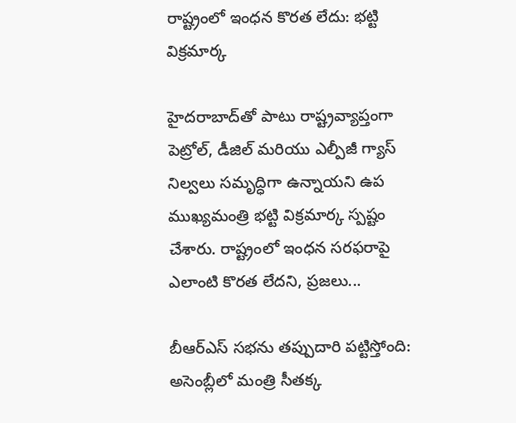రాష్ట్రంలో ఇంధన కొరత లేదు: భట్టి విక్రమార్క

హైదరాబాద్‌తో పాటు రాష్ట్రవ్యాప్తంగా పెట్రోల్, డీజిల్ మరియు ఎల్పీజీ గ్యాస్ నిల్వలు సమృద్ధిగా ఉన్నాయని ఉప ముఖ్యమంత్రి భట్టి విక్రమార్క స్పష్టం చేశారు. రాష్ట్రంలో ఇంధన సరఫరాపై ఎలాంటి కొరత లేదని, ప్రజలు...

బీఆర్ఎస్ సభను తప్పుదారి పట్టిస్తోంది: అసెంబ్లీలో మంత్రి సీతక్క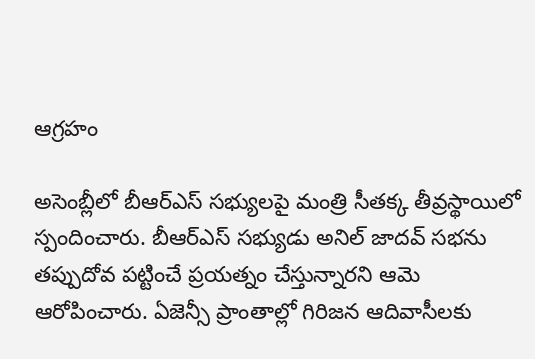ఆగ్రహం

అసెంబ్లీలో బీఆర్ఎస్ సభ్యులపై మంత్రి సీతక్క తీవ్రస్థాయిలో స్పందించారు. బీఆర్ఎస్ సభ్యుడు అనిల్ జాదవ్ సభను తప్పుదోవ పట్టించే ప్రయత్నం చేస్తున్నారని ఆమె ఆరోపించారు. ఏజెన్సీ ప్రాంతాల్లో గిరిజన ఆదివాసీలకు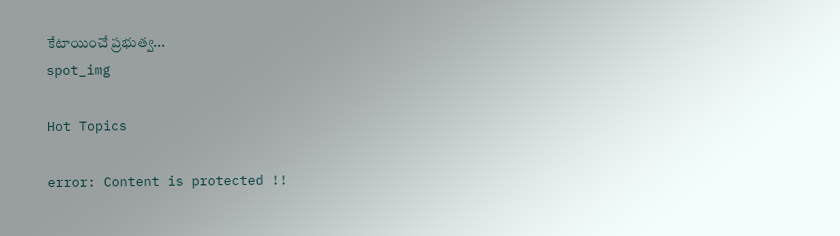కేటాయించే ప్రభుత్వ...
spot_img

Hot Topics

error: Content is protected !!